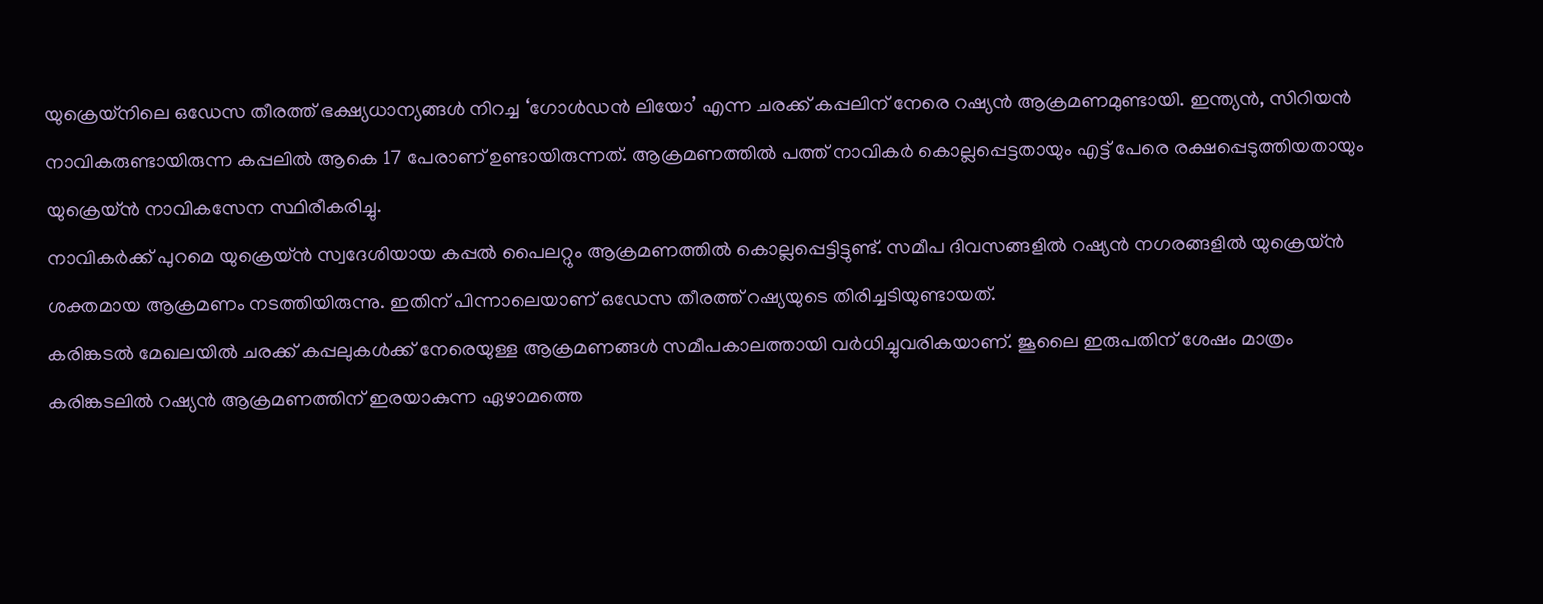യുക്രെയ്നിലെ ഒഡേസ തീരത്ത് ഭക്ഷ്യധാന്യങ്ങൾ നിറച്ച ‘ഗോൾഡൻ ലിയോ’ എന്ന ചരക്ക് കപ്പലിന് നേരെ റഷ്യൻ ആക്രമണമുണ്ടായി. ഇന്ത്യൻ, സിറിയൻ നാവികരുണ്ടായിരുന്ന കപ്പലിൽ ആകെ 17 പേരാണ് ഉണ്ടായിരുന്നത്. ആക്രമണത്തിൽ പത്ത് നാവികർ കൊല്ലപ്പെട്ടതായും എട്ട് പേരെ രക്ഷപ്പെടുത്തിയതായും യുക്രെയ്ൻ നാവികസേന സ്ഥിരീകരിച്ചു.
നാവികർക്ക് പുറമെ യുക്രെയ്ൻ സ്വദേശിയായ കപ്പൽ പൈലറ്റും ആക്രമണത്തിൽ കൊല്ലപ്പെട്ടിട്ടുണ്ട്. സമീപ ദിവസങ്ങളിൽ റഷ്യൻ നഗരങ്ങളിൽ യുക്രെയ്ൻ ശക്തമായ ആക്രമണം നടത്തിയിരുന്നു. ഇതിന് പിന്നാലെയാണ് ഒഡേസ തീരത്ത് റഷ്യയുടെ തിരിച്ചടിയുണ്ടായത്.
കരിങ്കടൽ മേഖലയിൽ ചരക്ക് കപ്പലുകൾക്ക് നേരെയുള്ള ആക്രമണങ്ങൾ സമീപകാലത്തായി വർധിച്ചുവരികയാണ്. ജൂലൈ ഇരുപതിന് ശേഷം മാത്രം കരിങ്കടലിൽ റഷ്യൻ ആക്രമണത്തിന് ഇരയാകുന്ന ഏഴാമത്തെ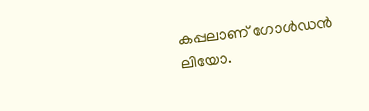കപ്പലാണ് ഗോൾഡൻ ലിയോ.